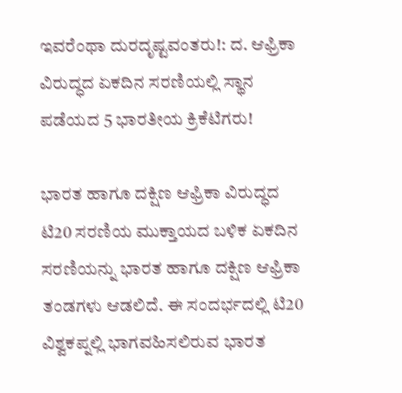ಇವರೆಂಥಾ ದುರದೃಷ್ಟವಂತರು!: ದ. ಆಫ್ರಿಕಾ ವಿರುದ್ಧದ ಏಕದಿನ ಸರಣಿಯಲ್ಲಿ ಸ್ಥಾನ ಪಡೆಯದ 5 ಭಾರತೀಯ ಕ್ರಿಕೆಟಿಗರು!

ಭಾರತ ಹಾಗೂ ದಕ್ಷಿಣ ಆಫ್ರಿಕಾ ವಿರುದ್ಧದ ಟಿ20 ಸರಣಿಯ ಮುಕ್ತಾಯದ ಬಳಿಕ ಏಕದಿನ ಸರಣಿಯನ್ನು ಭಾರತ ಹಾಗೂ ದಕ್ಷಿಣ ಆಫ್ರಿಕಾ ತಂಡಗಳು ಆಡಲಿದೆ. ಈ ಸಂದರ್ಭದಲ್ಲಿ ಟಿ20 ವಿಶ್ವಕಪ್ನಲ್ಲಿ ಭಾಗವಹಿಸಲಿರುವ ಭಾರತ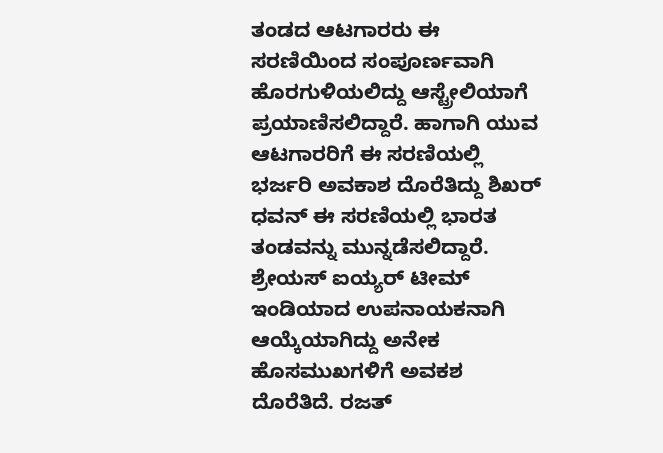ತಂಡದ ಆಟಗಾರರು ಈ ಸರಣಿಯಿಂದ ಸಂಪೂರ್ಣವಾಗಿ ಹೊರಗುಳಿಯಲಿದ್ದು ಆಸ್ಟ್ರೇಲಿಯಾಗೆ ಪ್ರಯಾಣಿಸಲಿದ್ದಾರೆ. ಹಾಗಾಗಿ ಯುವ ಆಟಗಾರರಿಗೆ ಈ ಸರಣಿಯಲ್ಲಿ ಭರ್ಜರಿ ಅವಕಾಶ ದೊರೆತಿದ್ದು ಶಿಖರ್ ಧವನ್ ಈ ಸರಣಿಯಲ್ಲಿ ಭಾರತ ತಂಡವನ್ನು ಮುನ್ನಡೆಸಲಿದ್ದಾರೆ.
ಶ್ರೇಯಸ್ ಐಯ್ಯರ್ ಟೀಮ್ ಇಂಡಿಯಾದ ಉಪನಾಯಕನಾಗಿ ಆಯ್ಕೆಯಾಗಿದ್ದು ಅನೇಕ ಹೊಸಮುಖಗಳಿಗೆ ಅವಕಶ ದೊರೆತಿದೆ. ರಜತ್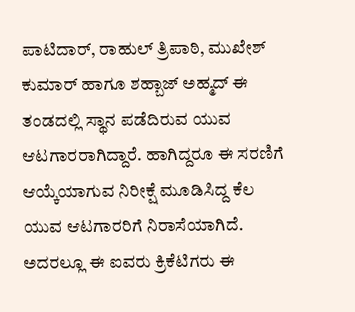ಪಾಟಿದಾರ್, ರಾಹುಲ್ ತ್ರಿಪಾಠಿ, ಮುಖೇಶ್ ಕುಮಾರ್ ಹಾಗೂ ಶಹ್ಬಾಜ್ ಅಹ್ಮದ್ ಈ ತಂಡದಲ್ಲಿ ಸ್ಥಾನ ಪಡೆದಿರುವ ಯುವ ಆಟಗಾರರಾಗಿದ್ದಾರೆ. ಹಾಗಿದ್ದರೂ ಈ ಸರಣಿಗೆ ಆಯ್ಕೆಯಾಗುವ ನಿರೀಕ್ಷೆ ಮೂಡಿಸಿದ್ದ ಕೆಲ ಯುವ ಆಟಗಾರರಿಗೆ ನಿರಾಸೆಯಾಗಿದೆ. ಅದರಲ್ಲೂ ಈ ಐವರು ಕ್ರಿಕೆಟಿಗರು ಈ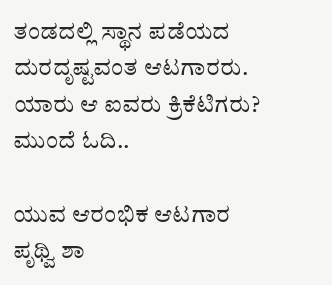ತಂಡದಲ್ಲಿ ಸ್ಥಾನ ಪಡೆಯದ ದುರದೃಷ್ಟವಂತ ಆಟಗಾರರು. ಯಾರು ಆ ಐವರು ಕ್ರಿಕೆಟಿಗರು? ಮುಂದೆ ಓದಿ..

ಯುವ ಆರಂಭಿಕ ಆಟಗಾರ ಪೃಥ್ವಿ ಶಾ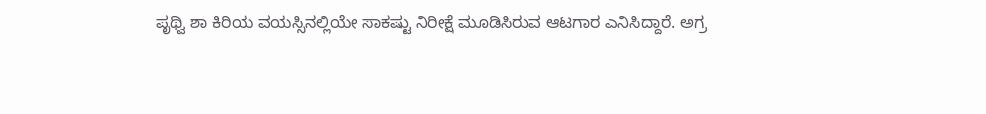ಪೃಥ್ವಿ ಶಾ ಕಿರಿಯ ವಯಸ್ಸಿನಲ್ಲಿಯೇ ಸಾಕಷ್ಟು ನಿರೀಕ್ಷೆ ಮೂಡಿಸಿರುವ ಆಟಗಾರ ಎನಿಸಿದ್ದಾರೆ. ಅಗ್ರ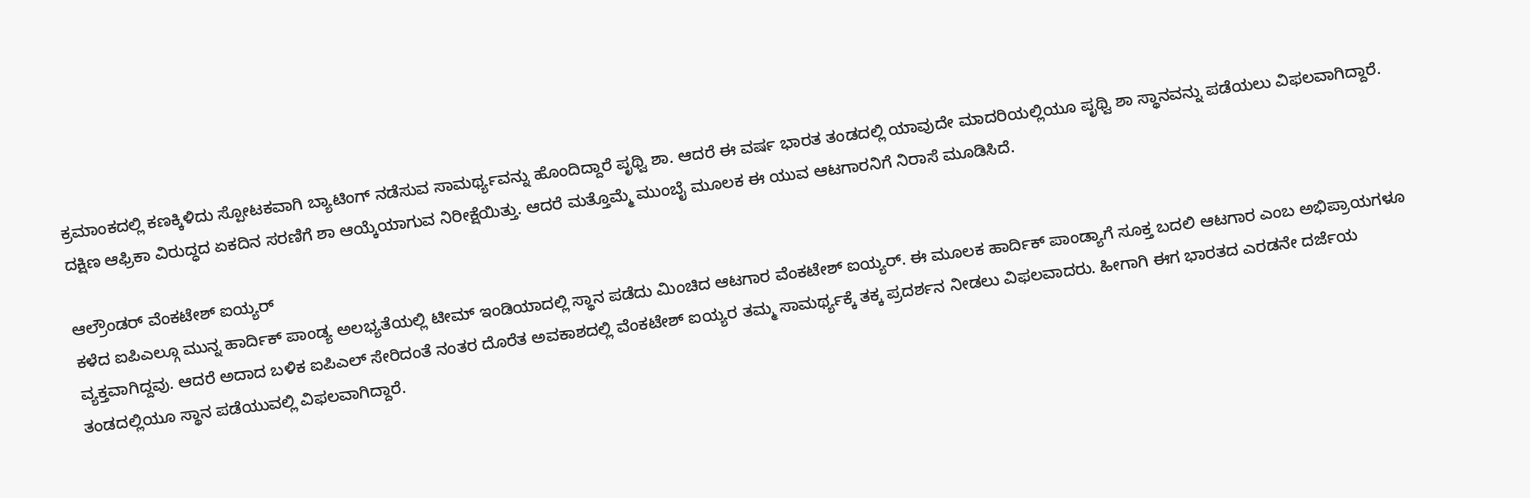ಕ್ರಮಾಂಕದಲ್ಲಿ ಕಣಕ್ಕಿಳಿದು ಸ್ಪೋಟಕವಾಗಿ ಬ್ಯಾಟಿಂಗ್ ನಡೆಸುವ ಸಾಮರ್ಥ್ಯವನ್ನು ಹೊಂದಿದ್ದಾರೆ ಪೃಥ್ವಿ ಶಾ. ಆದರೆ ಈ ವರ್ಷ ಭಾರತ ತಂಡದಲ್ಲಿ ಯಾವುದೇ ಮಾದರಿಯಲ್ಲಿಯೂ ಪೃಥ್ವಿ ಶಾ ಸ್ಥಾನವನ್ನು ಪಡೆಯಲು ವಿಫಲವಾಗಿದ್ದಾರೆ. ದಕ್ಷಿಣ ಆಫ್ರಿಕಾ ವಿರುದ್ಧದ ಏಕದಿನ ಸರಣಿಗೆ ಶಾ ಆಯ್ಕೆಯಾಗುವ ನಿರೀಕ್ಷೆಯಿತ್ತು. ಆದರೆ ಮತ್ತೊಮ್ಮೆ ಮುಂಬೈ ಮೂಲಕ ಈ ಯುವ ಆಟಗಾರನಿಗೆ ನಿರಾಸೆ ಮೂಡಿಸಿದೆ.

ಆಲ್ರೌಂಡರ್ ವೆಂಕಟೇಶ್ ಐಯ್ಯರ್
ಕಳೆದ ಐಪಿಎಲ್ಗೂ ಮುನ್ನ ಹಾರ್ದಿಕ್ ಪಾಂಡ್ಯ ಅಲಭ್ಯತೆಯಲ್ಲಿ ಟೀಮ್ ಇಂಡಿಯಾದಲ್ಲಿ ಸ್ಥಾನ ಪಡೆದು ಮಿಂಚಿದ ಆಟಗಾರ ವೆಂಕಟೇಶ್ ಐಯ್ಯರ್. ಈ ಮೂಲಕ ಹಾರ್ದಿಕ್ ಪಾಂಡ್ಯಾಗೆ ಸೂಕ್ತ ಬದಲಿ ಆಟಗಾರ ಎಂಬ ಅಭಿಪ್ರಾಯಗಳೂ ವ್ಯಕ್ತವಾಗಿದ್ದವು. ಆದರೆ ಅದಾದ ಬಳಿಕ ಐಪಿಎಲ್ ಸೇರಿದಂತೆ ನಂತರ ದೊರೆತ ಅವಕಾಶದಲ್ಲಿ ವೆಂಕಟೇಶ್ ಐಯ್ಯರ ತಮ್ಮ ಸಾಮರ್ಥ್ಯಕ್ಕೆ ತಕ್ಕ ಪ್ರದರ್ಶನ ನೀಡಲು ವಿಫಲವಾದರು. ಹೀಗಾಗಿ ಈಗ ಭಾರತದ ಎರಡನೇ ದರ್ಜೆಯ ತಂಡದಲ್ಲಿಯೂ ಸ್ಥಾನ ಪಡೆಯುವಲ್ಲಿ ವಿಫಲವಾಗಿದ್ದಾರೆ.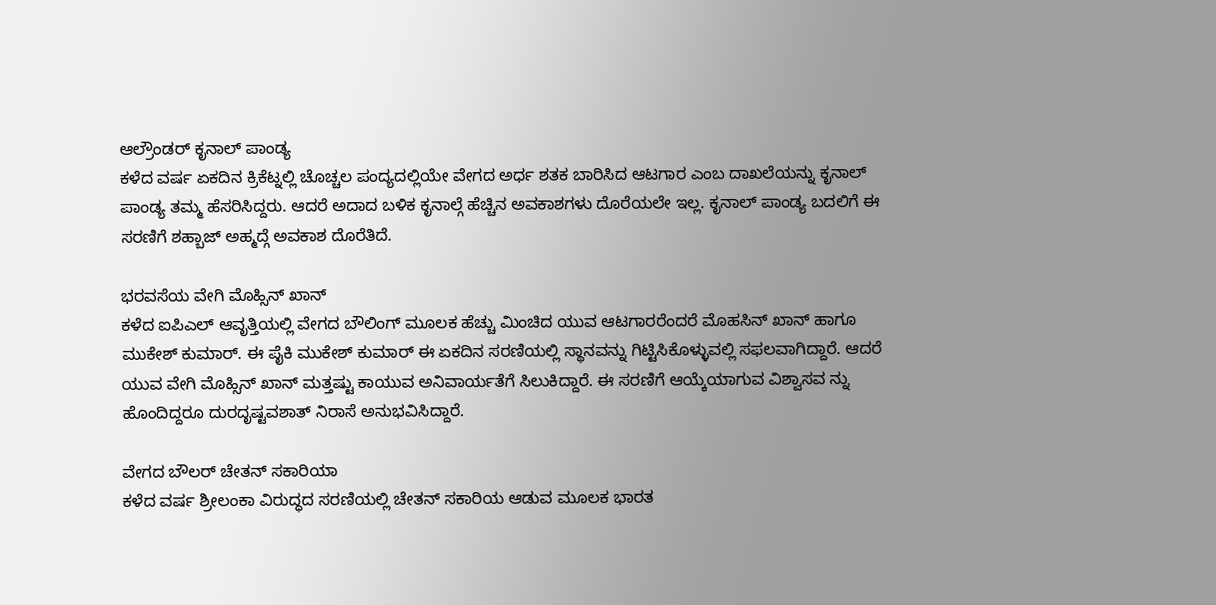ಆಲ್ರೌಂಡರ್ ಕೃನಾಲ್ ಪಾಂಡ್ಯ
ಕಳೆದ ವರ್ಷ ಏಕದಿನ ಕ್ರಿಕೆಟ್ನಲ್ಲಿ ಚೊಚ್ಚಲ ಪಂದ್ಯದಲ್ಲಿಯೇ ವೇಗದ ಅರ್ಧ ಶತಕ ಬಾರಿಸಿದ ಆಟಗಾರ ಎಂಬ ದಾಖಲೆಯನ್ನು ಕೃನಾಲ್ ಪಾಂಡ್ಯ ತಮ್ಮ ಹೆಸರಿಸಿದ್ದರು. ಆದರೆ ಅದಾದ ಬಳಿಕ ಕೃನಾಲ್ಗೆ ಹೆಚ್ಚಿನ ಅವಕಾಶಗಳು ದೊರೆಯಲೇ ಇಲ್ಲ. ಕೃನಾಲ್ ಪಾಂಡ್ಯ ಬದಲಿಗೆ ಈ ಸರಣಿಗೆ ಶಹ್ಬಾಜ್ ಅಹ್ಮದ್ಗೆ ಅವಕಾಶ ದೊರೆತಿದೆ.

ಭರವಸೆಯ ವೇಗಿ ಮೊಹ್ಸಿನ್ ಖಾನ್
ಕಳೆದ ಐಪಿಎಲ್ ಆವೃತ್ತಿಯಲ್ಲಿ ವೇಗದ ಬೌಲಿಂಗ್ ಮೂಲಕ ಹೆಚ್ಚು ಮಿಂಚಿದ ಯುವ ಆಟಗಾರರೆಂದರೆ ಮೊಹಸಿನ್ ಖಾನ್ ಹಾಗೂ ಮುಕೇಶ್ ಕುಮಾರ್. ಈ ಪೈಕಿ ಮುಕೇಶ್ ಕುಮಾರ್ ಈ ಏಕದಿನ ಸರಣಿಯಲ್ಲಿ ಸ್ಥಾನವನ್ನು ಗಿಟ್ಟಿಸಿಕೊಳ್ಳುವಲ್ಲಿ ಸಫಲವಾಗಿದ್ದಾರೆ. ಆದರೆ ಯುವ ವೇಗಿ ಮೊಹ್ಸಿನ್ ಖಾನ್ ಮತ್ತಷ್ಟು ಕಾಯುವ ಅನಿವಾರ್ಯತೆಗೆ ಸಿಲುಕಿದ್ದಾರೆ. ಈ ಸರಣಿಗೆ ಆಯ್ಕೆಯಾಗುವ ವಿಶ್ವಾಸವ ನ್ನು ಹೊಂದಿದ್ದರೂ ದುರದೃಷ್ಟವಶಾತ್ ನಿರಾಸೆ ಅನುಭವಿಸಿದ್ದಾರೆ.

ವೇಗದ ಬೌಲರ್ ಚೇತನ್ ಸಕಾರಿಯಾ
ಕಳೆದ ವರ್ಷ ಶ್ರೀಲಂಕಾ ವಿರುದ್ಧದ ಸರಣಿಯಲ್ಲಿ ಚೇತನ್ ಸಕಾರಿಯ ಆಡುವ ಮೂಲಕ ಭಾರತ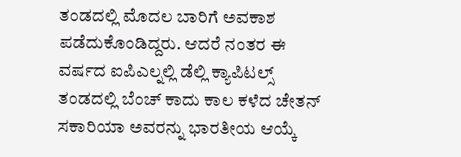ತಂಡದಲ್ಲಿ ಮೊದಲ ಬಾರಿಗೆ ಅವಕಾಶ ಪಡೆದುಕೊಂಡಿದ್ದರು. ಆದರೆ ನಂತರ ಈ ವರ್ಷದ ಐಪಿಎಲ್ನಲ್ಲಿ ಡೆಲ್ಲಿ ಕ್ಯಾಪಿಟಲ್ಸ್ ತಂಡದಲ್ಲಿ ಬೆಂಚ್ ಕಾದು ಕಾಲ ಕಳೆದ ಚೇತನ್ ಸಕಾರಿಯಾ ಅವರನ್ನು ಭಾರತೀಯ ಆಯ್ಕೆ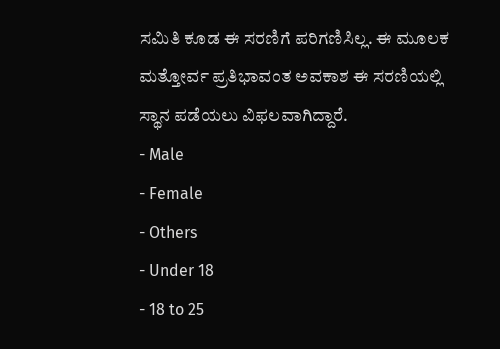ಸಮಿತಿ ಕೂಡ ಈ ಸರಣಿಗೆ ಪರಿಗಣಿಸಿಲ್ಲ. ಈ ಮೂಲಕ ಮತ್ತೋರ್ವ ಪ್ರತಿಭಾವಂತ ಅವಕಾಶ ಈ ಸರಣಿಯಲ್ಲಿ ಸ್ಥಾನ ಪಡೆಯಲು ವಿಫಲವಾಗಿದ್ದಾರೆ.
- Male
- Female
- Others
- Under 18
- 18 to 25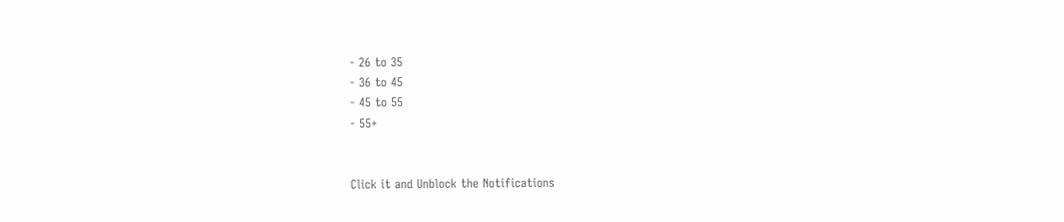- 26 to 35
- 36 to 45
- 45 to 55
- 55+


Click it and Unblock the Notifications